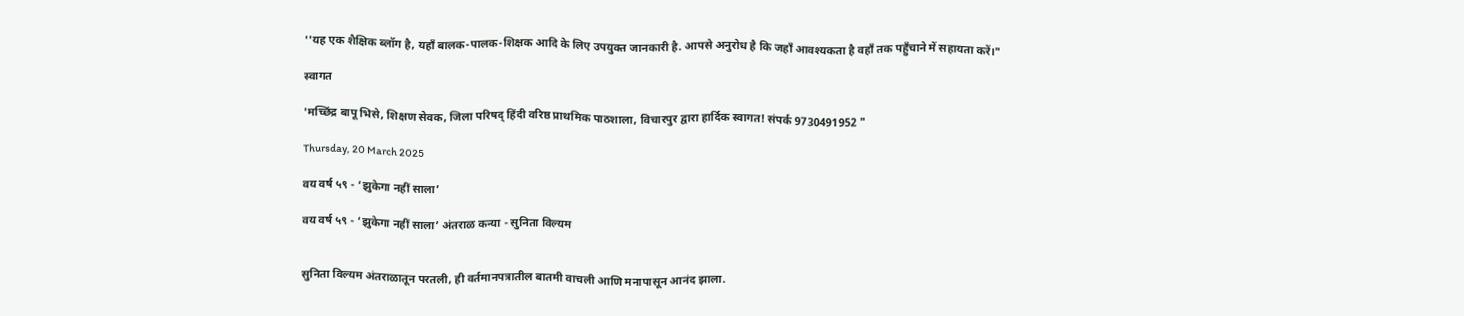''यह एक शैक्षिक ब्लॉग है, यहाँ बालक-पालक-शिक्षक आदि के लिए उपयुक्त जानकारी है. आपसे अनुरोध है कि जहाँ आवश्यकता है वहाँ तक पहुँचाने में सहायता करें।"

स्वागत

'मच्छिंद्र बापू भिसे, शिक्षण सेवक, जिला परिषद् हिंदी वरिष्ठ प्राथमिक पाठशाला, विचारपुर द्वारा हार्दिक स्वागत! संपर्क 9730491952 "

Thursday, 20 March 2025

वय वर्ष ५९ - ‘झुकेगा नहीं साला’

वय वर्ष ५९ - ‘झुकेगा नहीं साला’ अंतराळ कन्या - सुनिता विल्यम


सुनिता विल्यम अंतराळातून परतली, ही वर्तमानपत्रातील बातमी वाचली आणि मनापासून आनंद झाला.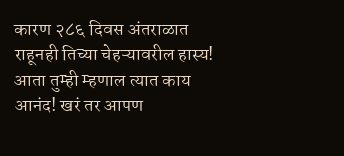कारण २८६ दिवस अंतराळात राहूनही तिच्या चेहऱ्यावरील हास्य! आता तुम्ही म्हणाल त्यात काय आनंद! खरं तर आपण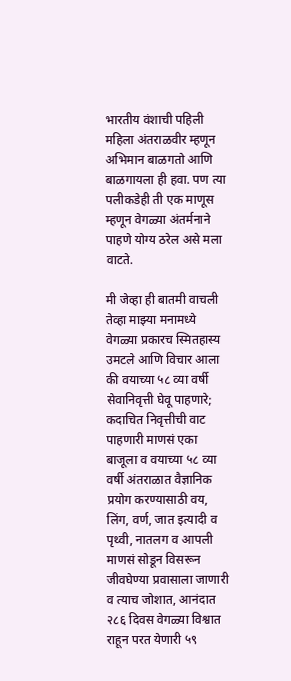भारतीय वंशाची पहिली महिला अंतराळवीर म्हणून अभिमान बाळगतो आणि बाळगायला ही हवा. पण त्या पलीकडेही ती एक माणूस म्हणून वेगळ्या अंतर्मनाने पाहणे योग्य ठरेल असे मला वाटते.

मी जेव्हा ही बातमी वाचली तेव्हा माझ्या मनामध्ये वेगळ्या प्रकारच स्मितहास्य उमटले आणि विचार आला की वयाच्या ५८ व्या वर्षी सेवानिवृत्ती घेवू पाहणारे; कदाचित निवृत्तीची वाट पाहणारी माणसं एका बाजूला व वयाच्या ५८ व्या वर्षी अंतराळात वैज्ञानिक प्रयोग करण्यासाठी वय, लिंग, वर्ण, जात इत्यादी व पृथ्वी, नातलग व आपली माणसं सोडून विसरून जीवघेण्या प्रवासाला जाणारी व त्याच जोशात, आनंदात २८६ दिवस वेगळ्या विश्वात राहून परत येणारी ५९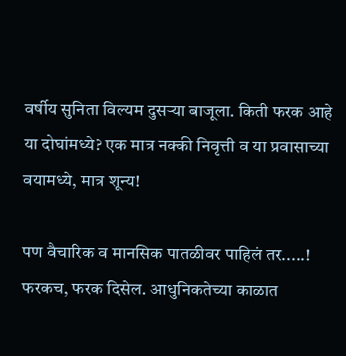वर्षीय सुनिता विल्यम दुसऱ्या बाजूला. किती फरक आहे या दोघांमध्ये? एक मात्र नक्की निवृत्ती व या प्रवासाच्या वयामध्ये, मात्र शून्य!

पण वैचारिक व मानसिक पातळीवर पाहिलं तर.....! फरकच, फरक दिसेल. आधुनिकतेच्या काळात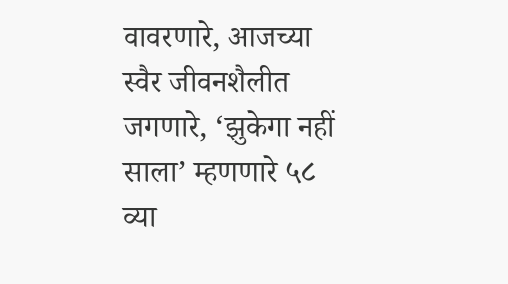वावरणारे, आजच्या स्वैर जीवनशैलीत जगणारे, ‘झुकेगा नहीं साला’ म्हणणारे ५८ व्या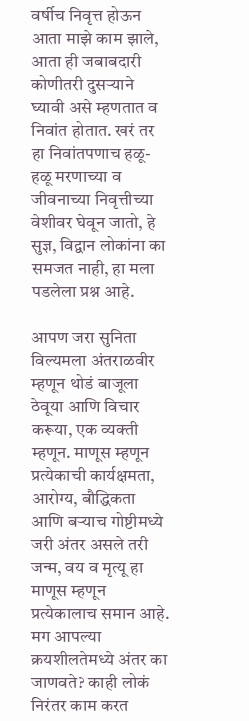वर्षीच निवृत्त होऊन आता माझे काम झाले, आता ही जबाबदारी कोणीतरी दुसऱ्याने घ्यावी असे म्हणतात व निवांत होतात. खरं तर हा निवांतपणाच हळू-हळू मरणाच्या व जीवनाच्या निवृत्तीच्या वेशीवर घेवून जातो, हे सुज्ञ, विद्वान लोकांना का समजत नाही, हा मला पडलेला प्रश्न आहे.

आपण जरा सुनिता विल्यमला अंतराळवीर म्हणून थोडं बाजूला ठेवूया आणि विचार करूया, एक व्यक्ती म्हणून. माणूस म्हणून प्रत्येकाची कार्यक्षमता, आरोग्य, बौद्धिकता आणि बऱ्याच गोष्टीमध्ये जरी अंतर असले तरी जन्म, वय व मृत्यू हा माणूस म्हणून प्रत्येकालाच समान आहे. मग आपल्या क्रयशीलतेमध्ये अंतर का जाणवते? काही लोकं निरंतर काम करत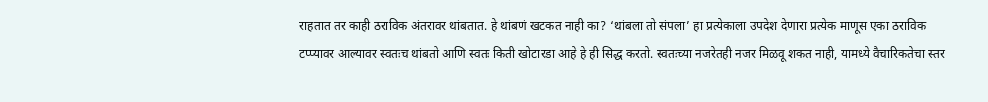राहतात तर काही ठराविक अंतरावर थांबतात. हे थांबणं खटकत नाही का? ‘थांबला तो संपला’ हा प्रत्येकाला उपदेश देणारा प्रत्येक माणूस एका ठराविक टप्प्यावर आल्यावर स्वतःच थांबतो आणि स्वतः किती खोटारडा आहे हे ही सिद्ध करतो. स्वतःच्या नजरेतही नजर मिळवू शकत नाही, यामध्ये वैचारिकतेचा स्तर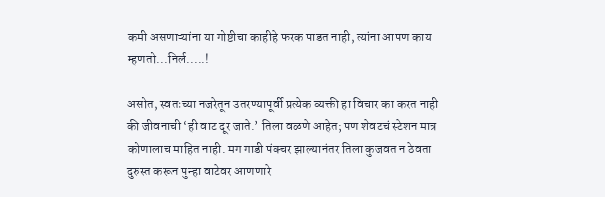कमी असणाऱ्यांना या गोष्टीचा काहीहे फरक पाडत नाही, त्यांना आपण काय म्हणतो...निर्ल.....!

असोत, स्वतःच्या नजरेतून उतरण्यापूर्वी प्रत्येक व्यक्ती हा विचार का करत नाही की जीवनाची ‘ही वाट दूर जाते.’ तिला वळणे आहेत; पण शेवटचं स्टेशन मात्र कोणालाच माहित नाही. मग गाडी पंक्चर झाल्यानंतर तिला कुजवत न ठेवता दुरुस्त करून पुन्हा वाटेवर आणणारे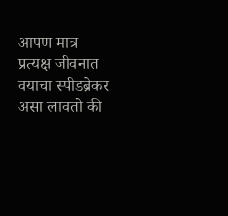आपण मात्र प्रत्यक्ष जीवनात वयाचा स्पीडब्रेकर असा लावतो की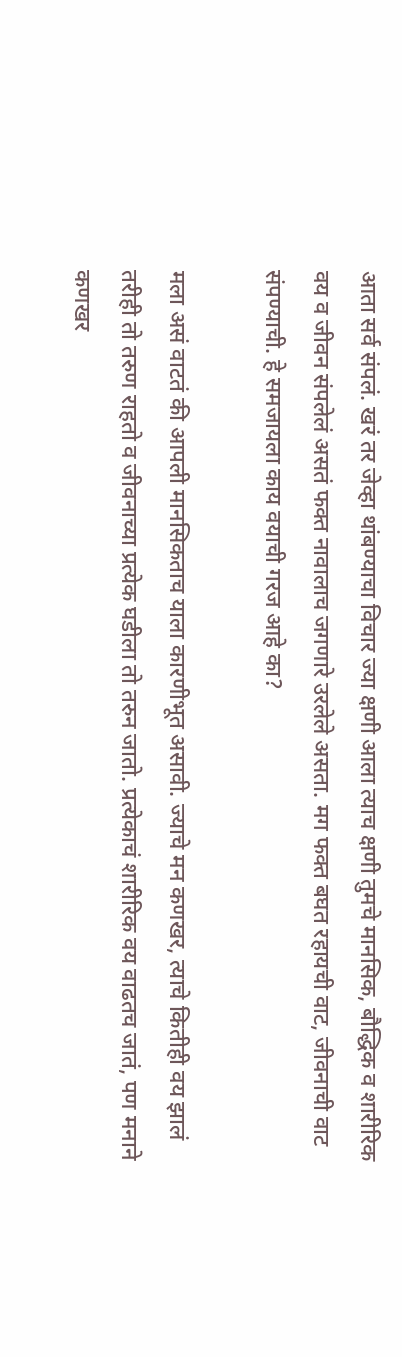आता सर्व संपलं. खरं तर जेव्हा थांबण्याचा विचार ज्या क्षणी आला त्याच क्षणी तुमचे मानसिक, बौद्धिक व शारीरिक वय व जीवन संपलेलं असतं फक्त नावालाच जगणारे उरलेले असता. मग फक्त बघत रहायची वाट, जीवनाची वाट संपण्याची. हे समजायला काय वयाची गरज आहे का?

मला असं वाटतं की आपली मानसिकताच याला कारणीभूत असावी. ज्याचे मन कणखर, त्याचे कितीही वय झालं तरीही तो तरुण राहतो व जीवनाच्या प्रत्येक घडीला तो तरुन जातो. प्रत्येकाचं शारीरिक वय वाढतच जातं, पण मनाने कणखर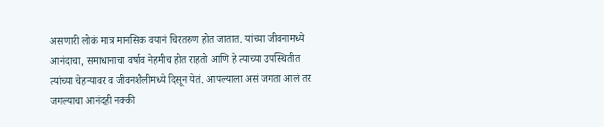असणारी लोकं मात्र मानसिक वयानं चिरतरुण होत जातात. यांच्या जीवनामध्ये आनंदाचा, समाधानाचा वर्षाव नेहमीच होत राहतो आणि हे त्याच्या उपस्थितीत त्यांच्या चेहऱ्यावर व जीवनशैलीमध्ये दिसून येतं. आपल्याला असं जगता आलं तर जगल्याचा आनंदही नक्की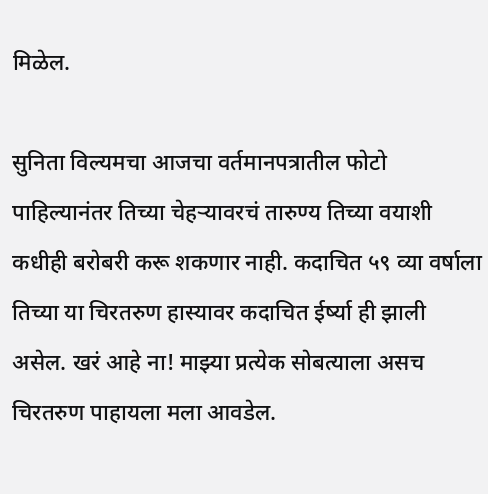मिळेल.

सुनिता विल्यमचा आजचा वर्तमानपत्रातील फोटो पाहिल्यानंतर तिच्या चेहऱ्यावरचं तारुण्य तिच्या वयाशी कधीही बरोबरी करू शकणार नाही. कदाचित ५९ व्या वर्षाला तिच्या या चिरतरुण हास्यावर कदाचित ईर्ष्या ही झाली असेल. खरं आहे ना! माझ्या प्रत्येक सोबत्याला असच चिरतरुण पाहायला मला आवडेल.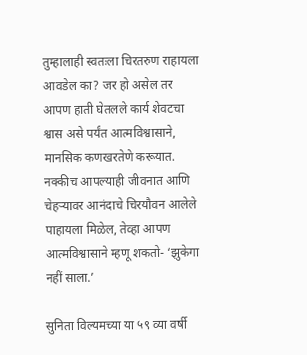तुम्हालाही स्वतःला चिरतरुण राहायला आवडेल का? जर हो असेल तर आपण हाती घेतलले कार्य शेवटचा श्वास असे पर्यंत आत्मविश्वासाने, मानसिक कणखरतेणे करूयात. नक्कीच आपल्याही जीवनात आणि चेहऱ्यावर आनंदाचे चिरयौवन आलेले पाहायला मिळेल, तेव्हा आपण आत्मविश्वासाने म्हणू शकतो- ‘झुकेगा नहीं साला.’

सुनिता विल्यमच्या या ५९ व्या वर्षी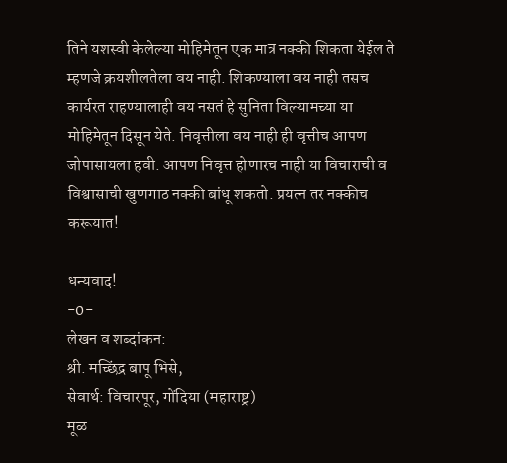तिने यशस्वी केलेल्या मोहिमेतून एक मात्र नक्की शिकता येईल ते म्हणजे क्रयशीलतेला वय नाही. शिकण्याला वय नाही तसच कार्यरत राहण्यालाही वय नसतं हे सुनिता विल्यामच्या या मोहिमेतून दिसून येते. निवृत्तीला वय नाही ही वृत्तीच आपण जोपासायला हवी. आपण निवृत्त होणारच नाही या विचाराची व विश्वासाची खुणगाठ नक्की बांधू शकतो. प्रयत्न तर नक्कीच करूयात!

धन्यवाद!
-0-
लेखन व शब्दांकन:
श्री. मच्छिंद्र बापू भिसे,
सेवार्थ: विचारपूर, गोंदिया (महाराष्ट्र)
मूळ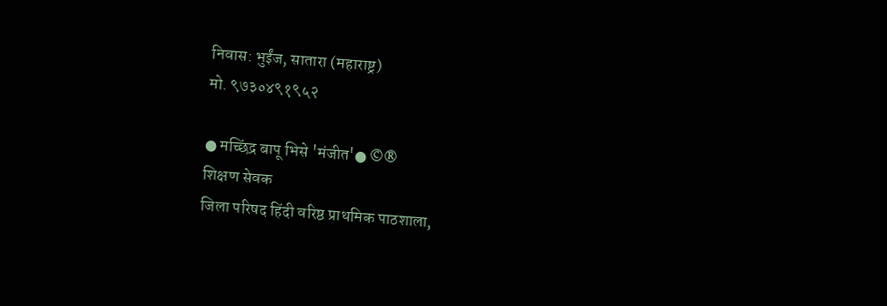निवास: भुईंज, सातारा (महाराष्ट्र)
मो. ९७३०४९१९५२

● मच्छिंद्र बापू भिसे 'मंजीत'● ©®
शिक्षण सेवक
जिला परिषद हिंदी वरिष्ठ प्राथमिक पाठशाला,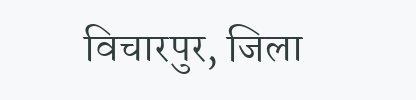विचारपुर, जिला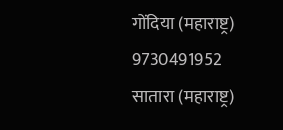गोंदिया (महाराष्ट्र)
9730491952
सातारा (महाराष्ट्र)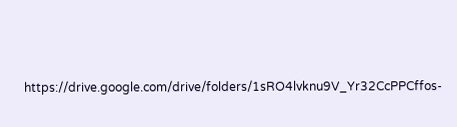https://drive.google.com/drive/folders/1sRO4lvknu9V_Yr32CcPPCffos-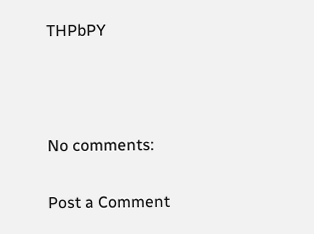THPbPY



No comments:

Post a Comment